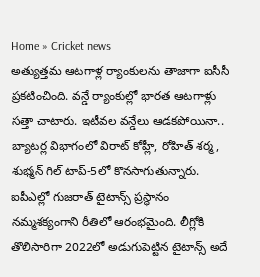Home » Cricket news
అత్యుత్తమ ఆటగాళ్ల ర్యాంకులను తాజాగా ఐసీసీ ప్రకటించింది. వన్డే ర్యాంకుల్లో భారత ఆటగాళ్లు సత్తా చాటారు. ఇటీవల వన్డేలు ఆడకపోయినా.. బ్యాటర్ల విభాగంలో విరాట్ కోహ్లీ, రోహిత్ శర్మ, శుభ్మన్ గిల్ టాప్-5లో కొనసాగుతున్నారు.
ఐపీఎల్లో గుజరాత్ టైటాన్స్ ప్రస్థానం నమ్మశక్యంగాని రీతిలో ఆరంభమైంది. లీగ్లోకి తొలిసారిగా 2022లో అడుగుపెట్టిన టైటాన్స్ అదే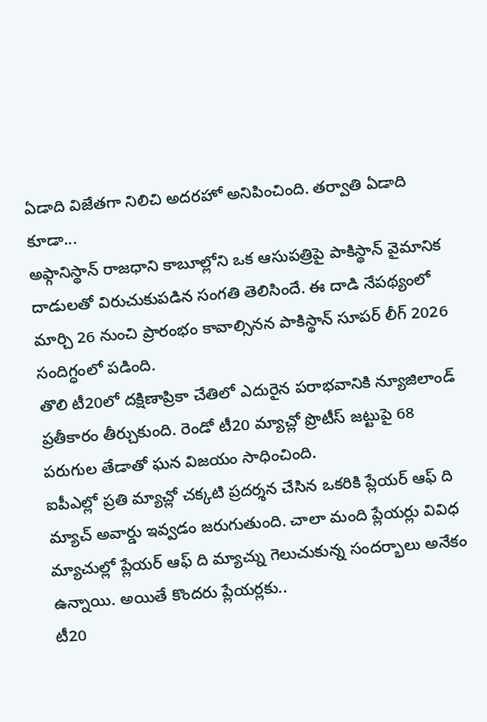ఏడాది విజేతగా నిలిచి అదరహో అనిపించింది. తర్వాతి ఏడాది కూడా...
అఫ్గానిస్థాన్ రాజధాని కాబూల్లోని ఒక ఆసుపత్రిపై పాకిస్థాన్ వైమానిక దాడులతో విరుచుకుపడిన సంగతి తెలిసిందే. ఈ దాడి నేపథ్యంలో మార్చి 26 నుంచి ప్రారంభం కావాల్సినన పాకిస్థాన్ సూపర్ లీగ్ 2026 సందిగ్ధంలో పడింది.
తొలి టీ20లో దక్షిణాప్రికా చేతిలో ఎదురైన పరాభవానికి న్యూజిలాండ్ ప్రతీకారం తీర్చుకుంది. రెండో టీ20 మ్యాచ్లో ప్రొటీస్ జట్టుపై 68 పరుగుల తేడాతో ఘన విజయం సాధించింది.
ఐపీఎల్లో ప్రతి మ్యాచ్లో చక్కటి ప్రదర్శన చేసిన ఒకరికి ప్లేయర్ ఆఫ్ ది మ్యాచ్ అవార్డు ఇవ్వడం జరుగుతుంది. చాలా మంది ప్లేయర్లు వివిధ మ్యాచుల్లో ప్లేయర్ ఆఫ్ ది మ్యాచ్ను గెలుచుకున్న సందర్భాలు అనేకం ఉన్నాయి. అయితే కొందరు ప్లేయర్లకు..
టీ20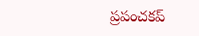ప్రపంచకప్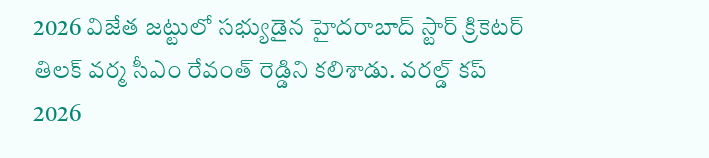2026 విజేత జట్టులో సభ్యుడైన హైదరాబాద్ స్టార్ క్రికెటర్ తిలక్ వర్మ సీఎం రేవంత్ రెడ్డిని కలిశాడు. వరల్డ్ కప్ 2026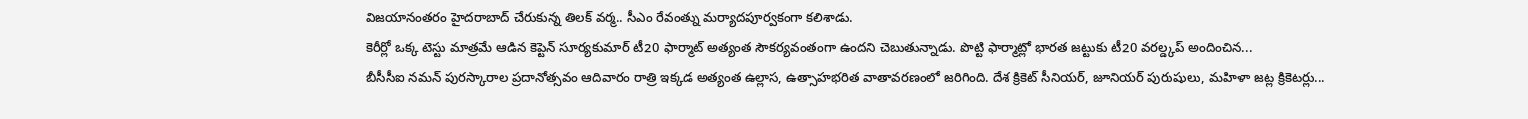విజయానంతరం హైదరాబాద్ చేరుకున్న తిలక్ వర్మ.. సీఎం రేవంత్ను మర్యాదపూర్వకంగా కలిశాడు.
కెరీర్లో ఒక్క టెస్టు మాత్రమే ఆడిన కెప్టెన్ సూర్యకుమార్ టీ20 ఫార్మాట్ అత్యంత సౌకర్యవంతంగా ఉందని చెబుతున్నాడు. పొట్టి ఫార్మాట్లో భారత జట్టుకు టీ20 వరల్డ్కప్ అందించిన...
బీసీసీఐ నమన్ పురస్కారాల ప్రదానోత్సవం ఆదివారం రాత్రి ఇక్కడ అత్యంత ఉల్లాస, ఉత్సాహభరిత వాతావరణంలో జరిగింది. దేశ క్రికెట్ సీనియర్, జూనియర్ పురుషులు, మహిళా జట్ల క్రికెటర్లు...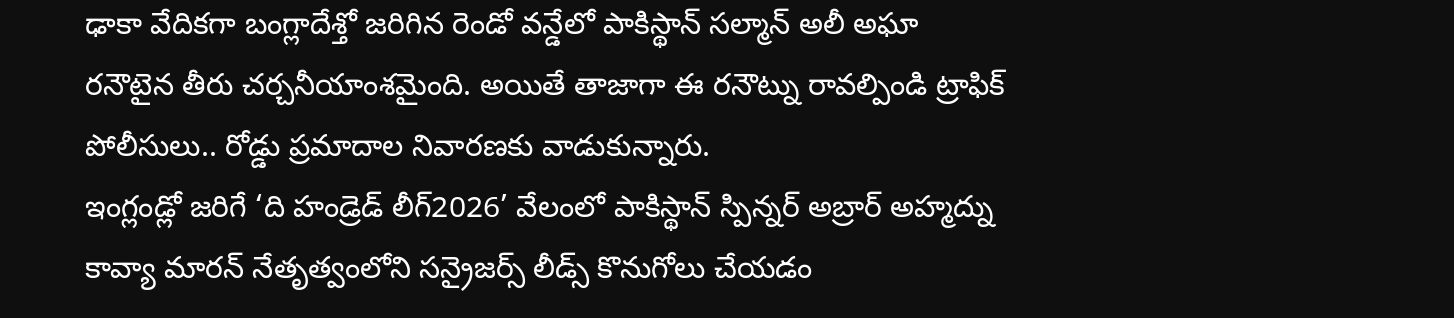ఢాకా వేదికగా బంగ్లాదేశ్తో జరిగిన రెండో వన్డేలో పాకిస్థాన్ సల్మాన్ అలీ అఘా రనౌటైన తీరు చర్చనీయాంశమైంది. అయితే తాజాగా ఈ రనౌట్ను రావల్పిండి ట్రాఫిక్ పోలీసులు.. రోడ్డు ప్రమాదాల నివారణకు వాడుకున్నారు.
ఇంగ్లండ్లో జరిగే ‘ది హండ్రెడ్ లీగ్2026’ వేలంలో పాకిస్థాన్ స్పిన్నర్ అబ్రార్ అహ్మద్ను కావ్యా మారన్ నేతృత్వంలోని సన్రైజర్స్ లీడ్స్ కొనుగోలు చేయడం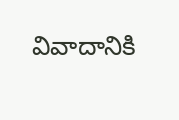వివాదానికి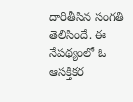దారితీసిన సంగతి తెలిసిందే. ఈ నేపథ్యంలో ఓ ఆసక్తికర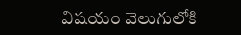విషయం వెలుగులోకి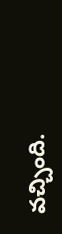వచ్చింది.